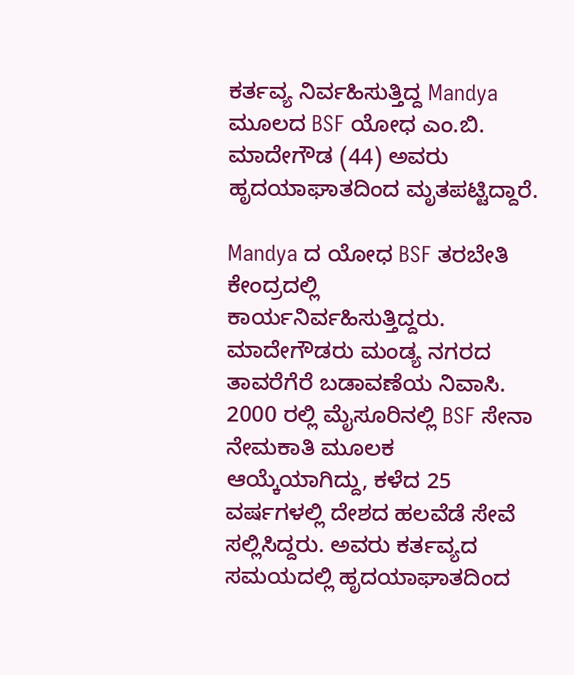ಕರ್ತವ್ಯ ನಿರ್ವಹಿಸುತ್ತಿದ್ದ Mandya ಮೂಲದ BSF ಯೋಧ ಎಂ.ಬಿ. ಮಾದೇಗೌಡ (44) ಅವರು ಹೃದಯಾಘಾತದಿಂದ ಮೃತಪಟ್ಟಿದ್ದಾರೆ.

Mandya ದ ಯೋಧ BSF ತರಬೇತಿ ಕೇಂದ್ರದಲ್ಲಿ ಕಾರ್ಯನಿರ್ವಹಿಸುತ್ತಿದ್ದರು.
ಮಾದೇಗೌಡರು ಮಂಡ್ಯ ನಗರದ ತಾವರೆಗೆರೆ ಬಡಾವಣೆಯ ನಿವಾಸಿ. 2000 ರಲ್ಲಿ ಮೈಸೂರಿನಲ್ಲಿ BSF ಸೇನಾ ನೇಮಕಾತಿ ಮೂಲಕ ಆಯ್ಕೆಯಾಗಿದ್ದು, ಕಳೆದ 25 ವರ್ಷಗಳಲ್ಲಿ ದೇಶದ ಹಲವೆಡೆ ಸೇವೆ ಸಲ್ಲಿಸಿದ್ದರು. ಅವರು ಕರ್ತವ್ಯದ ಸಮಯದಲ್ಲಿ ಹೃದಯಾಘಾತದಿಂದ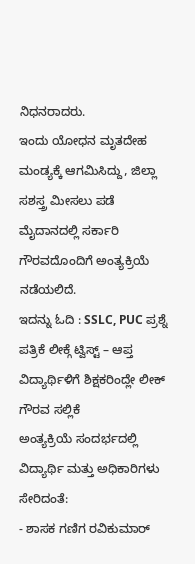ನಿಧನರಾದರು.
ಇಂದು ಯೋಧನ ಮೃತದೇಹ ಮಂಡ್ಯಕ್ಕೆ ಆಗಮಿಸಿದ್ದು, ಜಿಲ್ಲಾ ಸಶಸ್ತ್ರ ಮೀಸಲು ಪಡೆ ಮೈದಾನದಲ್ಲಿ ಸರ್ಕಾರಿ ಗೌರವದೊಂದಿಗೆ ಅಂತ್ಯಕ್ರಿಯೆ ನಡೆಯಲಿದೆ.
ಇದನ್ನು ಓದಿ : SSLC, PUC ಪ್ರಶ್ನೆ ಪತ್ರಿಕೆ ಲೀಕ್ಗೆ ಟ್ವಿಸ್ಟ್ – ಆಪ್ತ ವಿದ್ಯಾರ್ಥಿಳಿಗೆ ಶಿಕ್ಷಕರಿಂದ್ಲೇ ಲೀಕ್
ಗೌರವ ಸಲ್ಲಿಕೆ
ಅಂತ್ಯಕ್ರಿಯೆ ಸಂದರ್ಭದಲ್ಲಿ ವಿದ್ಯಾರ್ಥಿ ಮತ್ತು ಅಧಿಕಾರಿಗಳು ಸೇರಿದಂತೆ:
- ಶಾಸಕ ಗಣಿಗ ರವಿಕುಮಾರ್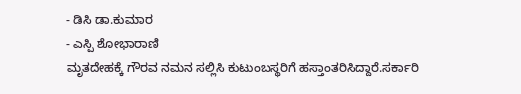- ಡಿಸಿ ಡಾ.ಕುಮಾರ
- ಎಸ್ಪಿ ಶೋಭಾರಾಣಿ
ಮೃತದೇಹಕ್ಕೆ ಗೌರವ ನಮನ ಸಲ್ಲಿಸಿ ಕುಟುಂಬಸ್ಥರಿಗೆ ಹಸ್ತಾಂತರಿಸಿದ್ದಾರೆ.ಸರ್ಕಾರಿ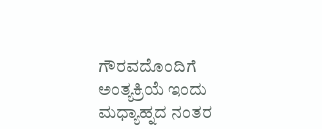ಗೌರವದೊಂದಿಗೆ ಅಂತ್ಯಕ್ರಿಯೆ ಇಂದು ಮಧ್ಯಾಹ್ನದ ನಂತರ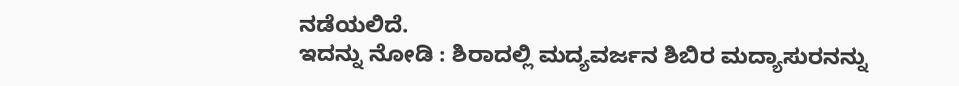ನಡೆಯಲಿದೆ.
ಇದನ್ನು ನೋಡಿ : ಶಿರಾದಲ್ಲಿ ಮದ್ಯವರ್ಜನ ಶಿಬಿರ ಮದ್ಯಾಸುರನನ್ನು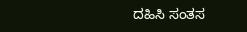ದಹಿಸಿ ಸಂತಸ